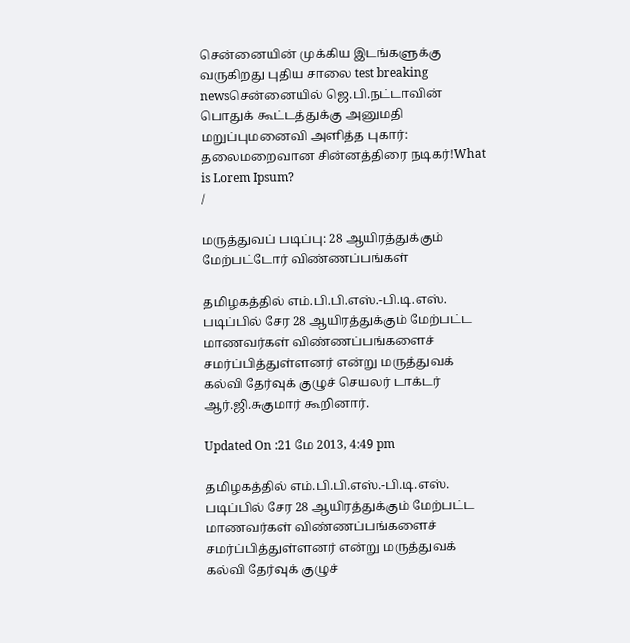சென்னையின் முக்கிய இடங்களுக்கு வருகிறது புதிய சாலை test breaking newsசென்னையில் ஜெ.பி.நட்டாவின் பொதுக் கூட்டத்துக்கு அனுமதி மறுப்புமனைவி அளித்த புகார்: தலைமறைவான சின்னத்திரை நடிகர்!What is Lorem Ipsum?
/

மருத்துவப் படிப்பு: 28 ஆயிரத்துக்கும் மேற்பட்டோர் விண்ணப்பங்கள்

தமிழகத்தில் எம்.பி.பி.எஸ்.-பி.டி.எஸ். படிப்பில் சேர 28 ஆயிரத்துக்கும் மேற்பட்ட மாணவர்கள் விண்ணப்பங்களைச் சமர்ப்பித்துள்ளனர் என்று மருத்துவக் கல்வி தேர்வுக் குழுச் செயலர் டாக்டர் ஆர்.ஜி.சுகுமார் கூறினார்.

Updated On :21 மே 2013, 4:49 pm

தமிழகத்தில் எம்.பி.பி.எஸ்.-பி.டி.எஸ். படிப்பில் சேர 28 ஆயிரத்துக்கும் மேற்பட்ட மாணவர்கள் விண்ணப்பங்களைச் சமர்ப்பித்துள்ளனர் என்று மருத்துவக் கல்வி தேர்வுக் குழுச்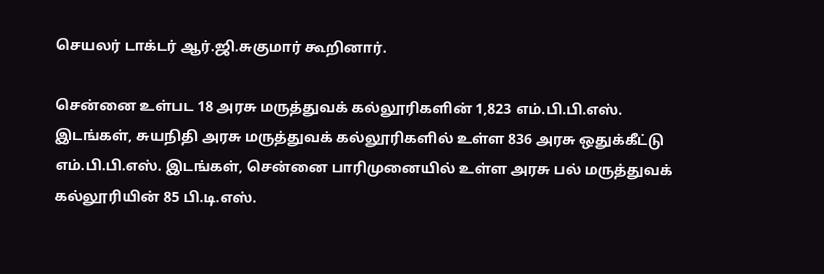செயலர் டாக்டர் ஆர்.ஜி.சுகுமார் கூறினார்.

சென்னை உள்பட 18 அரசு மருத்துவக் கல்லூரிகளின் 1,823 எம்.பி.பி.எஸ். இடங்கள், சுயநிதி அரசு மருத்துவக் கல்லூரிகளில் உள்ள 836 அரசு ஒதுக்கீட்டு எம்.பி.பி.எஸ். இடங்கள், சென்னை பாரிமுனையில் உள்ள அரசு பல் மருத்துவக் கல்லூரியின் 85 பி.டி.எஸ்.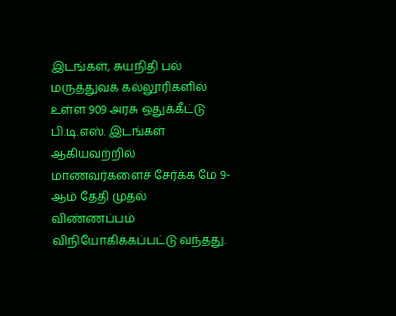இடங்கள், சுயநிதி பல் மருத்துவக் கல்லூரிகளில் உள்ள 909 அரசு ஒதுக்கீட்டு பி.டி.எஸ். இடங்கள் ஆகியவற்றில் மாணவர்களைச் சேர்க்க மே 9-ஆம் தேதி முதல் விண்ணப்பம் விநியோகிக்கப்பட்டு வந்தது.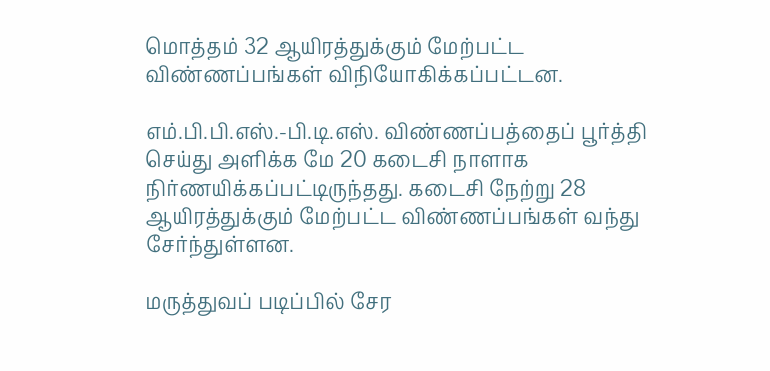மொத்தம் 32 ஆயிரத்துக்கும் மேற்பட்ட விண்ணப்பங்கள் விநியோகிக்கப்பட்டன.

எம்.பி.பி.எஸ்.-பி.டி.எஸ். விண்ணப்பத்தைப் பூர்த்தி செய்து அளிக்க மே 20 கடைசி நாளாக நிர்ணயிக்கப்பட்டிருந்தது. கடைசி நேற்று 28 ஆயிரத்துக்கும் மேற்பட்ட விண்ணப்பங்கள் வந்து சேர்ந்துள்ளன.

மருத்துவப் படிப்பில் சேர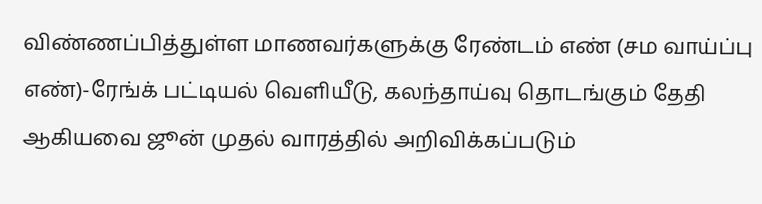விண்ணப்பித்துள்ள மாணவர்களுக்கு ரேண்டம் எண் (சம வாய்ப்பு எண்)-ரேங்க் பட்டியல் வெளியீடு, கலந்தாய்வு தொடங்கும் தேதி ஆகியவை ஜூன் முதல் வாரத்தில் அறிவிக்கப்படும்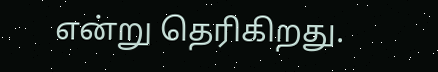என்று தெரிகிறது.